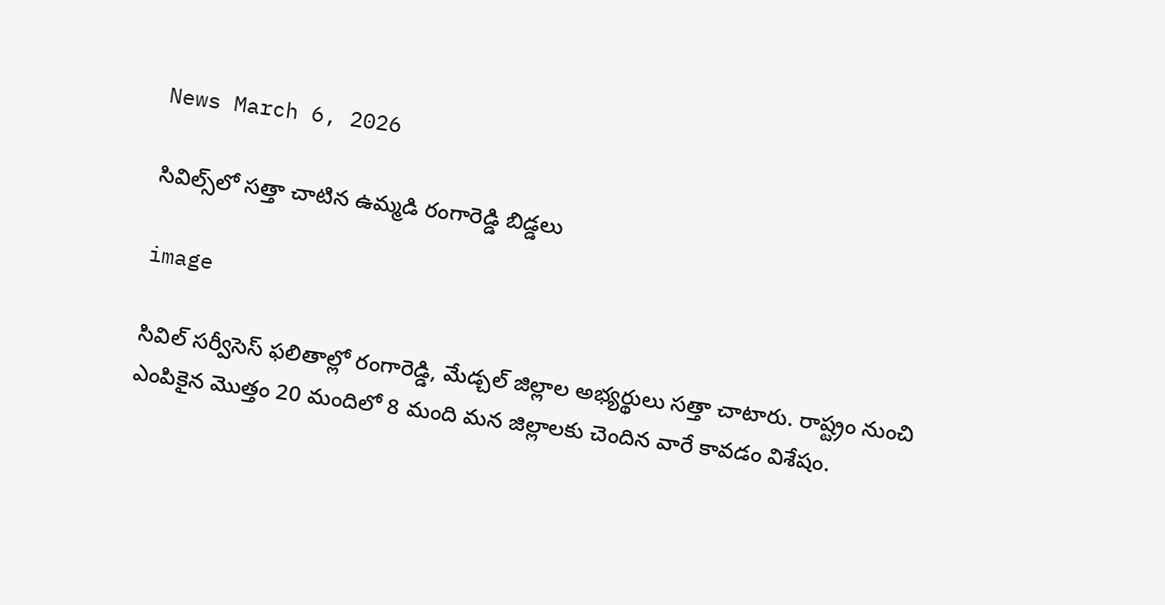News March 6, 2026

సివిల్స్‌లో సత్తా చాటిన ఉమ్మడి రంగారెడ్డి బిడ్డలు

image

సివిల్ సర్వీసెస్ ఫలితాల్లో రంగారెడ్డి, మేడ్చల్ జిల్లాల అభ్యర్థులు సత్తా చాటారు. రాష్ట్రం నుంచి ఎంపికైన మొత్తం 20 మందిలో 8 మంది మన జిల్లాలకు చెందిన వారే కావడం విశేషం.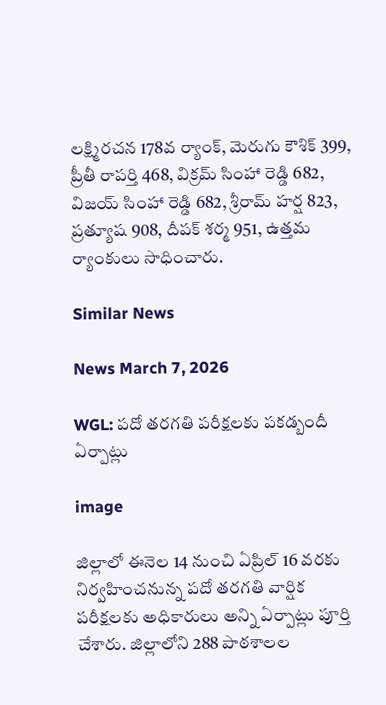లక్ష్మిరచన 178వ ర్యాంక్, మెరుగు కౌశిక్ 399, ప్రీతీ రాపర్తి 468, విక్రమ్ సింహా రెడ్డి 682, విజయ్ సింహా రెడ్డి 682, శ్రీరామ్ హర్ష 823, ప్రత్యూష 908, దీపక్ శర్మ 951, ఉత్తమ ర్యాంకులు సాధించారు.

Similar News

News March 7, 2026

WGL: పదో తరగతి పరీక్షలకు పకడ్బందీ ఏర్పాట్లు

image

జిల్లాలో ఈనెల 14 నుంచి ఏప్రిల్ 16 వరకు నిర్వహించనున్న పదో తరగతి వార్షిక పరీక్షలకు అధికారులు అన్ని ఏర్పాట్లు పూర్తి చేశారు. జిల్లాలోని 288 పాఠశాలల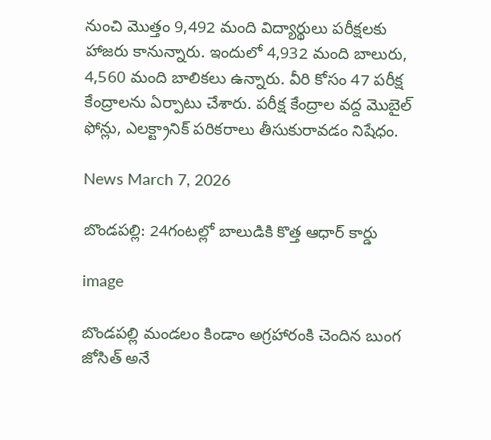నుంచి మొత్తం 9,492 మంది విద్యార్థులు పరీక్షలకు హాజరు కానున్నారు. ఇందులో 4,932 మంది బాలురు, 4,560 మంది బాలికలు ఉన్నారు. వీరి కోసం 47 పరీక్ష కేంద్రాలను ఏర్పాటు చేశారు. పరీక్ష కేంద్రాల వద్ద మొబైల్ ఫోన్లు, ఎలక్ట్రానిక్ పరికరాలు తీసుకురావడం నిషేధం.

News March 7, 2026

బొండపల్లి: 24గంటల్లో బాలుడికి కొత్త ఆధార్ కార్డు

image

బొండపల్లి మండలం కిండాం అగ్రహారంకి చెందిన బుంగ జోసిత్ అనే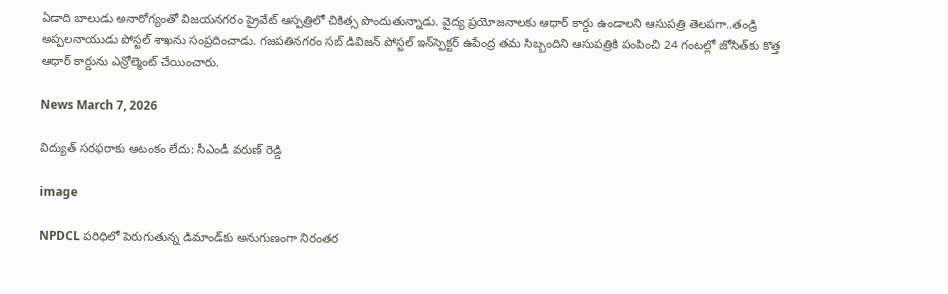ఏడాది బాలుడు అనారోగ్యంతో విజయనగరం ప్రైవేట్ ఆస్పత్రిలో చికిత్స పొందుతున్నాడు. వైద్య ప్రయోజనాలకు ఆధార్ కార్డు ఉండాలని ఆసుపత్రి తెలపగా..తండ్రి అప్పలనాయుడు పోస్టల్ శాఖ‌ను సంప్రదించాడు. గజపతినగరం సబ్ డివిజన్ పోస్టల్ ఇన్‌స్పెక్టర్ ఉపేంద్ర తమ సిబ్బందిని ఆసుపత్రికి పంపించి 24 గంటల్లో జోసిత్‌కు కొత్త ఆధార్ కార్డును ఎన్రోల్మెంట్ చేయించారు.

News March 7, 2026

విద్యుత్ సరఫరాకు ఆటంకం లేదు: సీఎండీ వరుణ్ రెడ్డి

image

NPDCL పరిధిలో పెరుగుతున్న డిమాండ్‌కు అనుగుణంగా నిరంతర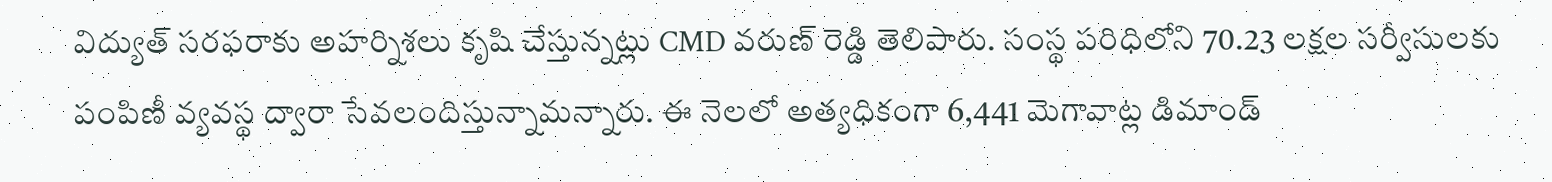విద్యుత్ సరఫరాకు అహర్నిశలు కృషి చేస్తున్నట్లు CMD వరుణ్ రెడ్డి తెలిపారు. సంస్థ పరిధిలోని 70.23 లక్షల సర్వీసులకు పంపిణీ వ్యవస్థ ద్వారా సేవలందిస్తున్నామన్నారు. ఈ నెలలో అత్యధికంగా 6,441 మెగావాట్ల డిమాండ్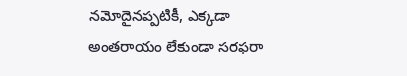నమోదైనప్పటికీ, ఎక్కడా అంతరాయం లేకుండా సరఫరా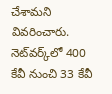చేశామని వివరించారు. నెట్‌వర్క్‌లో 400 కేవీ నుంచి 33 కేవీ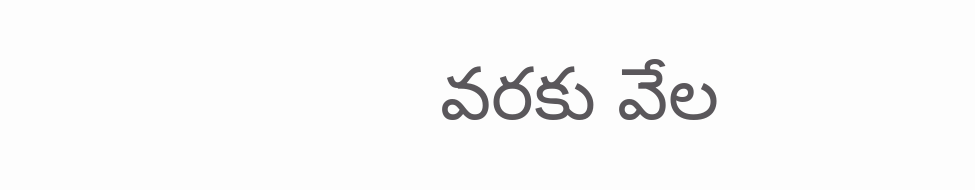వరకు వేల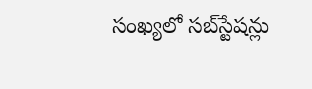సంఖ్యలో సబ్‌స్టేషన్లు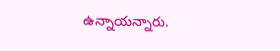ఉన్నాయన్నారు.